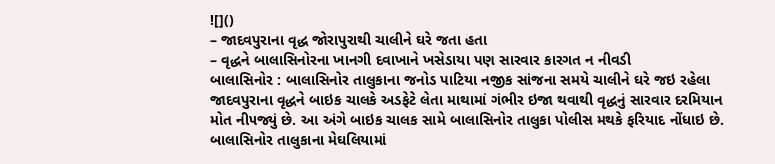![]()
– જાદવપુરાના વૃદ્ધ જોરાપુરાથી ચાલીને ઘરે જતા હતા
– વૃદ્ધને બાલાસિનોરના ખાનગી દવાખાને ખસેડાયા પણ સારવાર કારગત ન નીવડી
બાલાસિનોર : બાલાસિનોર તાલુકાના જનોડ પાટિયા નજીક સાંજના સમયે ચાલીને ઘરે જઇ રહેલા જાદવપુરાના વૃદ્ધને બાઇક ચાલકે અડફેટે લેતા માથામાં ગંભીર ઇજા થવાથી વૃદ્ધનું સારવાર દરમિયાન મોત ની૫જ્યું છે. આ અંગે બાઇક ચાલક સામે બાલાસિનોર તાલુકા પોલીસ મથકે ફરિયાદ નોંધાઇ છે.
બાલાસિનોર તાલુકાના મેઘલિયામાં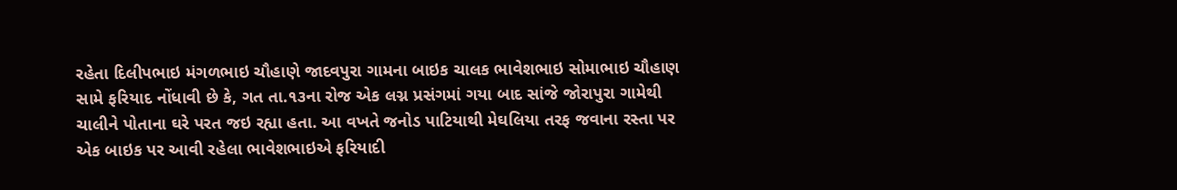રહેતા દિલીપભાઇ મંગળભાઇ ચૌહાણે જાદવપુરા ગામના બાઇક ચાલક ભાવેશભાઇ સોમાભાઇ ચૌહાણ સામે ફરિયાદ નોંધાવી છે કે, ગત તા.૧૩ના રોજ એક લગ્ન પ્રસંગમાં ગયા બાદ સાંજે જોરાપુરા ગામેથી ચાલીને પોતાના ઘરે પરત જઇ રહ્યા હતા. આ વખતે જનોડ પાટિયાથી મેઘલિયા તરફ જવાના રસ્તા પર એક બાઇક પર આવી રહેલા ભાવેશભાઇએ ફરિયાદી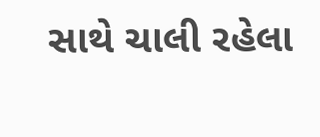સાથે ચાલી રહેલા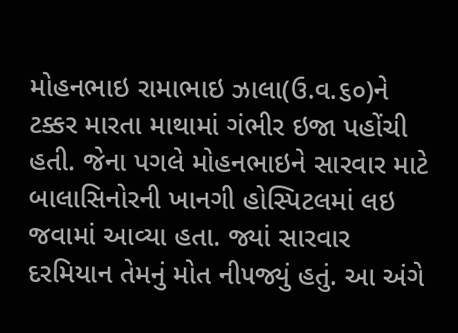મોહનભાઇ રામાભાઇ ઝાલા(ઉ.વ.૬૦)ને ટક્કર મારતા માથામાં ગંભીર ઇજા પહોંચી હતી. જેના પગલે મોહનભાઇને સારવાર માટે બાલાસિનોરની ખાનગી હોસ્પિટલમાં લઇ જવામાં આવ્યા હતા. જ્યાં સારવાર દરમિયાન તેમનું મોત ની૫જ્યું હતું. આ અંગે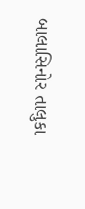બાલાસિનોર તાલુકા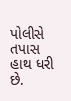પોલીસે તપાસ હાથ ધરી છે.